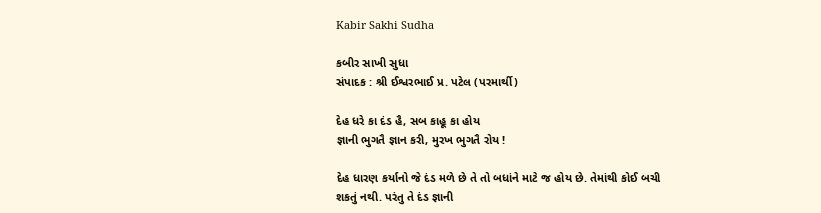Kabir Sakhi Sudha

કબીર સાખી સુધા
સંપાદક : શ્રી ઈશ્વરભાઈ પ્ર. પટેલ (પરમાર્થી)

દેહ ધરે કા દંડ હૈ, સબ કાહૂ કા હોય
જ્ઞાની ભુગતૈ જ્ઞાન કરી, મુરખ ભુગતૈ રોય !

દેહ ધારણ કર્યાનો જે દંડ મળે છે તે તો બધાંને માટે જ હોય છે. તેમાંથી કોઈ બચી શકતું નથી. પરંતુ તે દંડ જ્ઞાની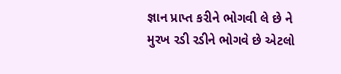જ્ઞાન પ્રાપ્ત કરીને ભોગવી લે છે ને મુરખ રડી રડીને ભોગવે છે એટલો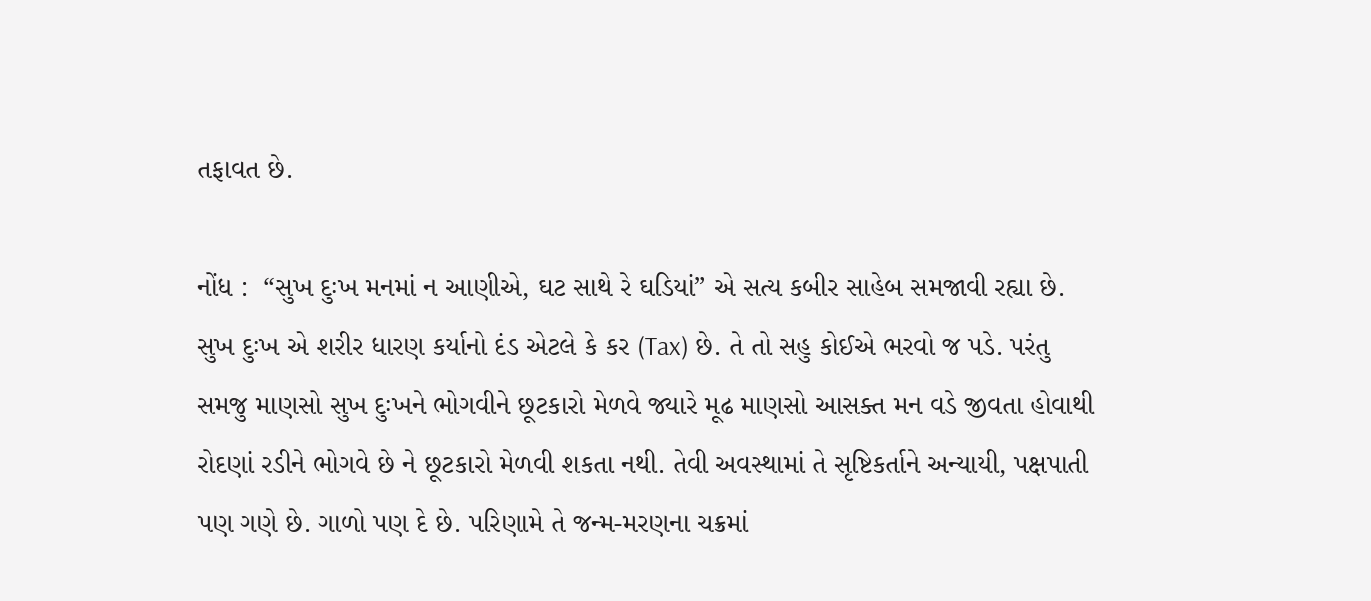તફાવત છે.

નોંધ :  “સુખ દુઃખ મનમાં ન આણીએ, ઘટ સાથે રે ઘડિયાં” એ સત્ય કબીર સાહેબ સમજાવી રહ્યા છે. સુખ દુઃખ એ શરીર ધારણ કર્યાનો દંડ એટલે કે કર (Tax) છે. તે તો સહુ કોઈએ ભરવો જ પડે. પરંતુ સમજુ માણસો સુખ દુઃખને ભોગવીને છૂટકારો મેળવે જ્યારે મૂઢ માણસો આસક્ત મન વડે જીવતા હોવાથી રોદણાં રડીને ભોગવે છે ને છૂટકારો મેળવી શકતા નથી. તેવી અવસ્થામાં તે સૃષ્ટિકર્તાને અન્યાયી, પક્ષપાતી પણ ગણે છે. ગાળો પણ દે છે. પરિણામે તે જન્મ-મરણના ચક્રમાં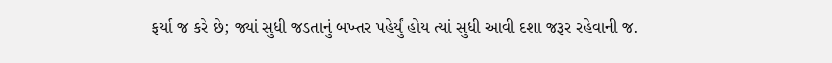ફર્યા જ કરે છે; જ્યાં સુધી જડતાનું બખ્તર પહેર્યું હોય ત્યાં સુધી આવી દશા જરૂર રહેવાની જ.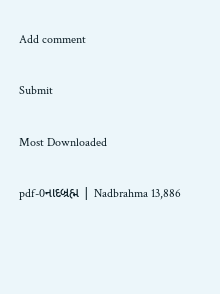Add comment

Submit

Most Downloaded

pdf-0નાદબ્રહ્મ | Nadbrahma 13,886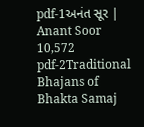pdf-1અનંત સૂર | Anant Soor 10,572
pdf-2Traditional Bhajans of Bhakta Samaj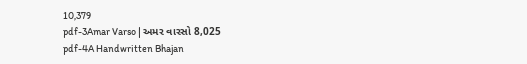10,379
pdf-3Amar Varso | અમર વારસો 8,025
pdf-4A Handwritten Bhajan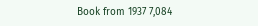Book from 1937 7,084